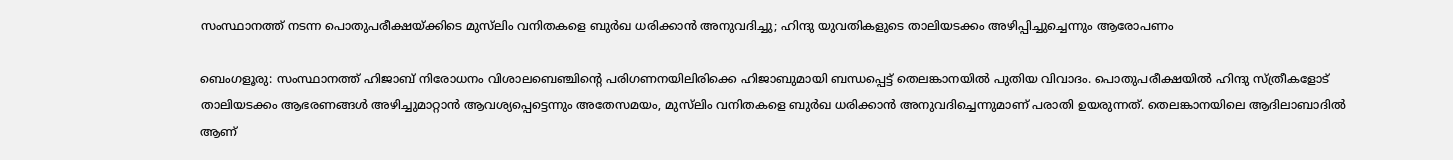സംസ്ഥാനത്ത് നടന്ന പൊതുപരീക്ഷയ്ക്കിടെ മുസ്‌ലിം വനിതകളെ ബുര്‍ഖ ധരിക്കാന്‍ അനുവദിച്ചു; ഹിന്ദു യുവതികളുടെ താലിയടക്കം അഴിപ്പിച്ചുച്ചെന്നും ആരോപണം

ബെംഗളൂരു: സംസ്ഥാനത്ത് ഹിജാബ് നിരോധനം വിശാലബെഞ്ചിന്റെ പരിഗണനയിലിരിക്കെ ഹിജാബുമായി ബന്ധപ്പെട്ട് തെലങ്കാനയില്‍ പുതിയ വിവാദം. പൊതുപരീക്ഷയില്‍ ഹിന്ദു സ്ത്രീകളോട് താലിയടക്കം ആഭരണങ്ങള്‍ അഴിച്ചുമാറ്റാന്‍ ആവശ്യപ്പെട്ടെന്നും അതേസമയം, മുസ്‌ലിം വനിതകളെ ബുര്‍ഖ ധരിക്കാന്‍ അനുവദിച്ചെന്നുമാണ് പരാതി ഉയരുന്നത്. തെലങ്കാനയിലെ ആദിലാബാദില്‍ ആണ്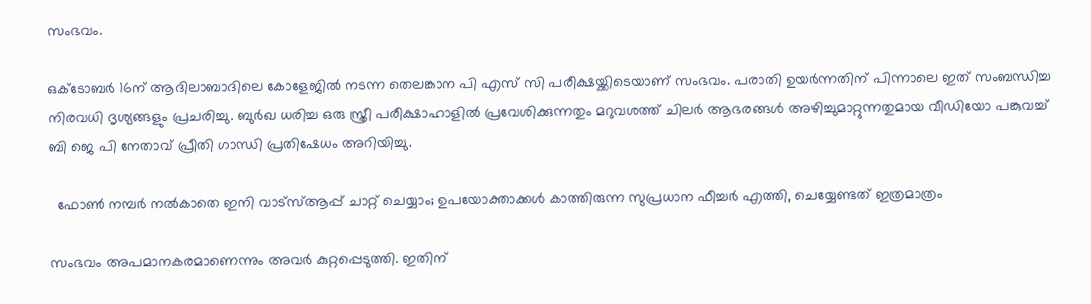സംഭവം.

ഒക്‌ടോബര്‍ 16ന് ആദിലാബാദിലെ കോളേജില്‍ നടന്ന തെലങ്കാന പി എസ് സി പരീക്ഷയ്ക്കിടെയാണ് സംഭവം. പരാതി ഉയര്‍ന്നതിന് പിന്നാലെ ഇത് സംബന്ധിച്ച നിരവധി ദൃശ്യങ്ങളും പ്രചരിച്ചു. ബുര്‍ഖ ധരിച്ച ഒരു സ്ത്രീ പരീക്ഷാഹാളില്‍ പ്രവേശിക്കുന്നതും മറുവശത്ത് ചിലര്‍ ആഭരങ്ങള്‍ അഴിച്ചുമാറ്റുന്നതുമായ വീ‌ഡിയോ പങ്കുവച്ച്‌ ബി ജെ പി നേതാവ് പ്രീതി ഗാന്ധി പ്രതിഷേധം അറിയിച്ചു.

  ഫോൺ നമ്പർ നൽകാതെ ഇനി വാട്‌സ്ആപ്പ് ചാറ്റ് ചെയ്യാം; ഉപയോക്താക്കൾ കാത്തിരുന്ന സുപ്രധാന ഫീച്ചർ എത്തി, ചെയ്യേണ്ടത് ഇത്രമാത്രം

സംഭവം അപമാനകരമാണെന്നും അവര്‍ കുറ്റപ്പെടുത്തി. ഇതിന്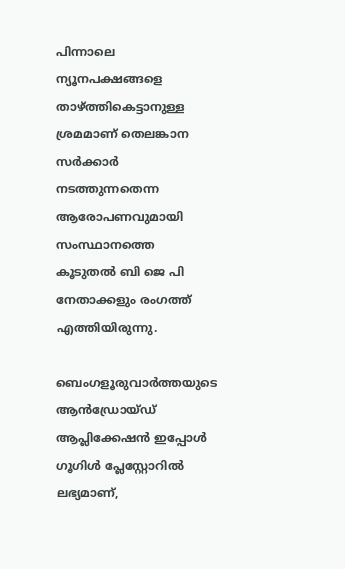പിന്നാലെ ന്യൂനപക്ഷങ്ങളെ താഴ്ത്തികെട്ടാനുള്ള ശ്രമമാണ് തെലങ്കാന സര്‍ക്കാര്‍ നടത്തുന്നതെന്ന ആരോപണവുമായി സംസ്ഥാനത്തെ കൂടുതല്‍ ബി ജെ പി നേതാക്കളും രംഗത്ത് എത്തിയിരുന്നു.

ബെംഗളൂരുവാർത്തയുടെ ആൻഡ്രോയ്ഡ് ആപ്ലിക്കേഷൻ ഇപ്പോൾ ഗൂഗിൾ പ്ലേസ്റ്റോറിൽ ലഭ്യമാണ്,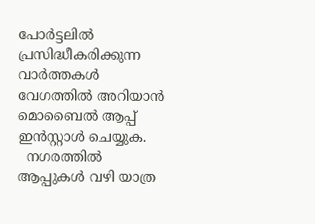പോർട്ടലിൽ പ്രസിദ്ധീകരിക്കുന്ന വാർത്തകൾ വേഗത്തിൽ അറിയാൻ മൊബൈൽ ആപ്പ് ഇൻസ്റ്റാൾ ചെയ്യുക.
  നഗരത്തിൽ ആപ്പുകൾ വഴി യാത്ര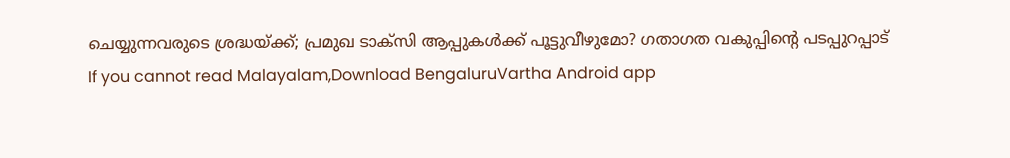ചെയ്യുന്നവരുടെ ശ്രദ്ധയ്ക്ക്; പ്രമുഖ ടാക്സി ആപ്പുകൾക്ക് പൂട്ടുവീഴുമോ? ഗതാഗത വകുപ്പിന്റെ പടപ്പുറപ്പാട്
If you cannot read Malayalam,Download BengaluruVartha Android app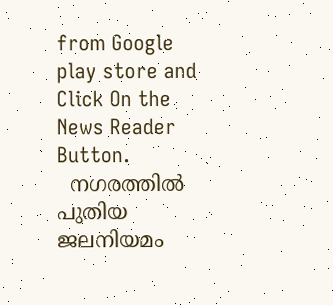from Google play store and Click On the News Reader Button.
  നഗരത്തിൽ പുതിയ ജലനിയമം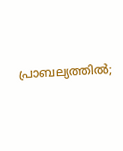പ്രാബല്യത്തിൽ;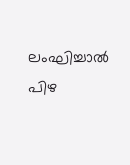ലംഘിച്ചാൽ പിഴ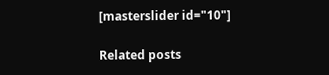[masterslider id="10"]

Related posts